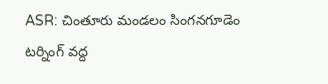ASR: చింతూరు మండలం సింగనగూడెం టర్నింగ్ వద్ద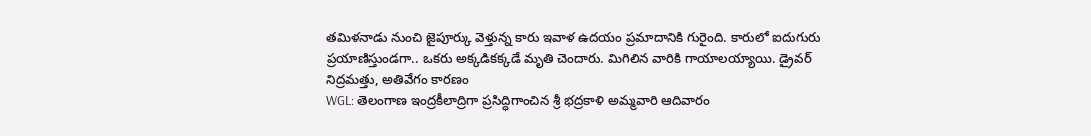తమిళనాడు నుంచి జైపూర్కు వెళ్తున్న కారు ఇవాళ ఉదయం ప్రమాదానికి గురైంది. కారులో ఐదుగురు ప్రయాణిస్తుండగా.. ఒకరు అక్కడికక్కడే మృతి చెందారు. మిగిలిన వారికి గాయాలయ్యాయి. డ్రైవర్ నిద్రమత్తు, అతివేగం కారణం
WGL: తెలంగాణ ఇంద్రకీలాద్రిగా ప్రసిద్ధిగాంచిన శ్రీ భద్రకాళి అమ్మవారి ఆదివారం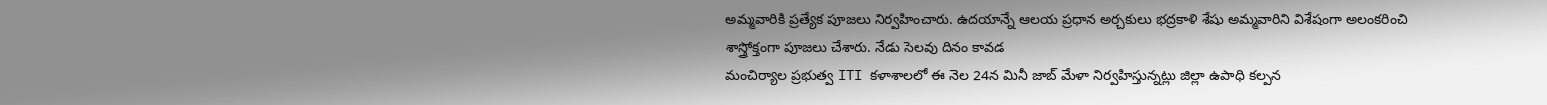అమ్మవారికి ప్రత్యేక పూజలు నిర్వహించారు. ఉదయాన్నే ఆలయ ప్రధాన అర్చకులు భద్రకాళి శేషు అమ్మవారిని విశేషంగా అలంకరించి శాస్త్రోక్తంగా పూజలు చేశారు. నేడు సెలవు దినం కావడ
మంచిర్యాల ప్రభుత్వ ITI కళాశాలలో ఈ నెల 24న మినీ జాబ్ మేళా నిర్వహిస్తున్నట్లు జిల్లా ఉపాధి కల్పన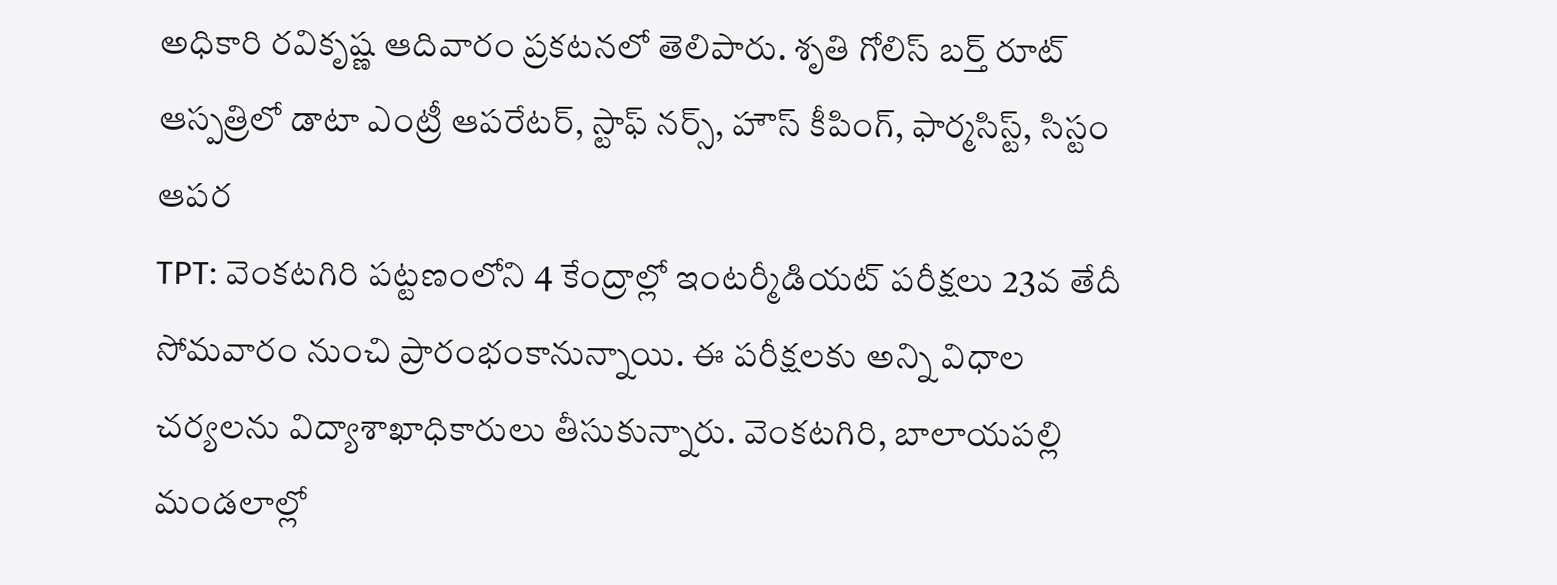అధికారి రవికృష్ణ ఆదివారం ప్రకటనలో తెలిపారు. శృతి గోలిస్ బర్త్ రూట్ ఆస్పత్రిలో డాటా ఎంట్రీ ఆపరేటర్, స్టాఫ్ నర్స్, హౌస్ కీపింగ్, ఫార్మసిస్ట్, సిస్టం ఆపర
TPT: వెంకటగిరి పట్టణంలోని 4 కేంద్రాల్లో ఇంటర్మీడియట్ పరీక్షలు 23వ తేదీ సోమవారం నుంచి ప్రారంభంకానున్నాయి. ఈ పరీక్షలకు అన్ని విధాల చర్యలను విద్యాశాఖాధికారులు తీసుకున్నారు. వెంకటగిరి, బాలాయపల్లి మండలాల్లో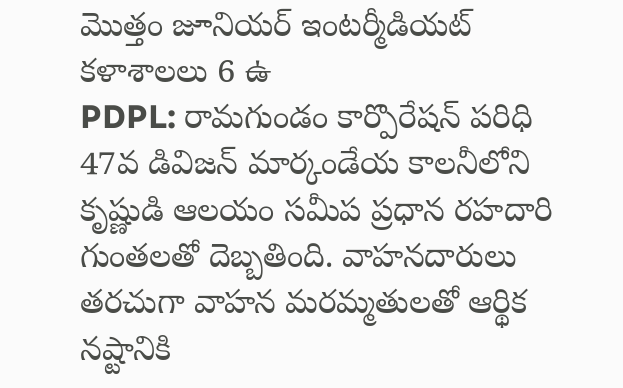మొత్తం జూనియర్ ఇంటర్మీడియట్ కళాశాలలు 6 ఉ
PDPL: రామగుండం కార్పొరేషన్ పరిధి 47వ డివిజన్ మార్కండేయ కాలనీలోని కృష్ణుడి ఆలయం సమీప ప్రధాన రహదారి గుంతలతో దెబ్బతింది. వాహనదారులు తరచుగా వాహన మరమ్మతులతో ఆర్థిక నష్టానికి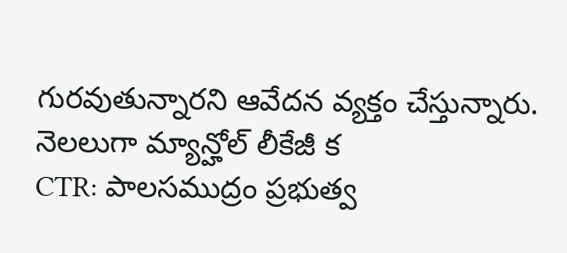గురవుతున్నారని ఆవేదన వ్యక్తం చేస్తున్నారు. నెలలుగా మ్యాన్హోల్ లీకేజీ క
CTR: పాలసముద్రం ప్రభుత్వ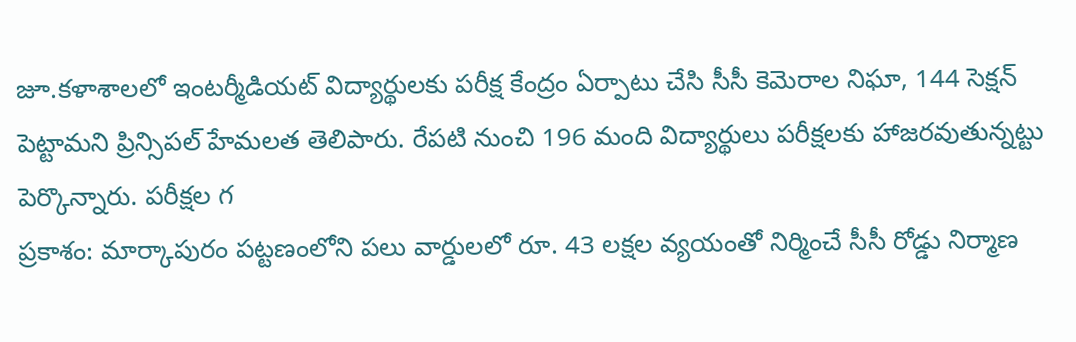జూ.కళాశాలలో ఇంటర్మీడియట్ విద్యార్థులకు పరీక్ష కేంద్రం ఏర్పాటు చేసి సీసీ కెమెరాల నిఘా, 144 సెక్షన్ పెట్టామని ప్రిన్సిపల్ హేమలత తెలిపారు. రేపటి నుంచి 196 మంది విద్యార్థులు పరీక్షలకు హాజరవుతున్నట్టు పెర్కొన్నారు. పరీక్షల గ
ప్రకాశం: మార్కాపురం పట్టణంలోని పలు వార్డులలో రూ. 43 లక్షల వ్యయంతో నిర్మించే సీసీ రోడ్డు నిర్మాణ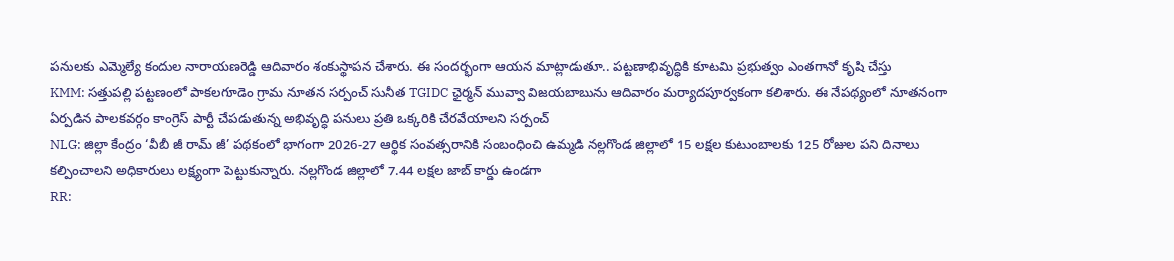పనులకు ఎమ్మెల్యే కందుల నారాయణరెడ్డి ఆదివారం శంకుస్థాపన చేశారు. ఈ సందర్భంగా ఆయన మాట్లాడుతూ.. పట్టణాభివృద్ధికి కూటమి ప్రభుత్వం ఎంతగానో కృషి చేస్తు
KMM: సత్తుపల్లి పట్టణంలో పాకలగూడెం గ్రామ నూతన సర్పంచ్ సునీత TGIDC ఛైర్మన్ మువ్వా విజయబాబును ఆదివారం మర్యాదపూర్వకంగా కలిశారు. ఈ నేపథ్యంలో నూతనంగా ఏర్పడిన పాలకవర్గం కాంగ్రెస్ పార్టీ చేపడుతున్న అభివృద్ధి పనులు ప్రతి ఒక్కరికి చేరవేయాలని సర్పంచ్
NLG: జిల్లా కేంద్రం ‘వీబీ జీ రామ్ జీ’ పథకంలో భాగంగా 2026-27 ఆర్థిక సంవత్సరానికి సంబంధించి ఉమ్మడి నల్లగొండ జిల్లాలో 15 లక్షల కుటుంబాలకు 125 రోజుల పని దినాలు కల్పించాలని అధికారులు లక్ష్యంగా పెట్టుకున్నారు. నల్లగొండ జిల్లాలో 7.44 లక్షల జాబ్ కార్డు ఉండగా
RR: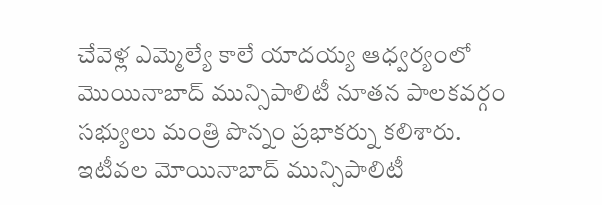చేవెళ్ల ఎమ్మెల్యే కాలే యాదయ్య ఆధ్వర్యంలో మొయినాబాద్ మున్సిపాలిటీ నూతన పాలకవర్గం సభ్యులు మంత్రి పొన్నం ప్రభాకర్ను కలిశారు. ఇటీవల మోయినాబాద్ మున్సిపాలిటీ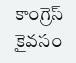కాంగ్రెస్ కైవసం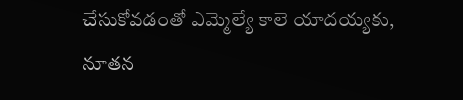చేసుకోవడంతో ఎమ్మెల్యే కాలె యాదయ్యకు, నూతన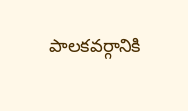పాలకవర్గానికి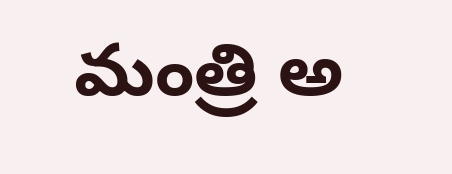మంత్రి అ